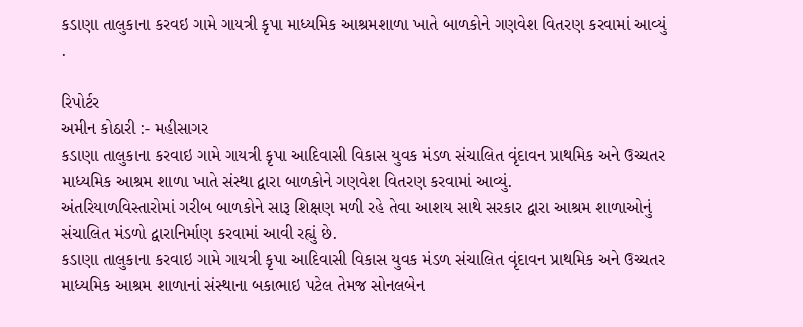કડાણા તાલુકાના કરવઇ ગામે ગાયત્રી કૃપા માધ્યમિક આશ્રમશાળા ખાતે બાળકોને ગણવેશ વિતરણ કરવામાં આવ્યું .

રિપોર્ટર
અમીન કોઠારી :- મહીસાગર
કડાણા તાલુકાના કરવાઇ ગામે ગાયત્રી કૃપા આદિવાસી વિકાસ યુવક મંડળ સંચાલિત વૃંદાવન પ્રાથમિક અને ઉચ્ચતર માધ્યમિક આશ્રમ શાળા ખાતે સંસ્થા દ્વારા બાળકોને ગણવેશ વિતરણ કરવામાં આવ્યું.
અંતરિયાળવિસ્તારોમાં ગરીબ બાળકોને સારૂ શિક્ષણ મળી રહે તેવા આશય સાથે સરકાર દ્વારા આશ્રમ શાળાઓનું સંચાલિત મંડળો દ્વારાનિર્માણ કરવામાં આવી રહ્યું છે.
કડાણા તાલુકાના કરવાઇ ગામે ગાયત્રી કૃપા આદિવાસી વિકાસ યુવક મંડળ સંચાલિત વૃંદાવન પ્રાથમિક અને ઉચ્ચતર માધ્યમિક આશ્રમ શાળાનાં સંસ્થાના બકાભાઇ પટેલ તેમજ સોનલબેન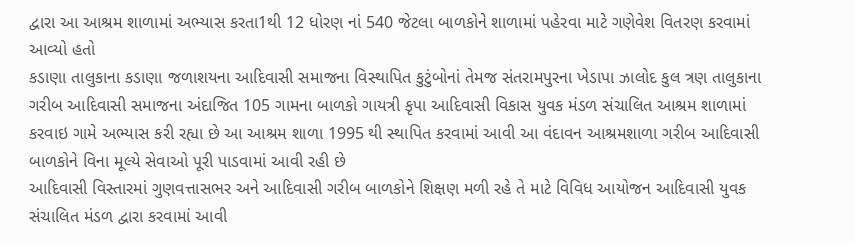દ્વારા આ આશ્રમ શાળામાં અભ્યાસ કરતા1થી 12 ધોરણ નાં 540 જેટલા બાળકોને શાળામાં પહેરવા માટે ગણેવેશ વિતરણ કરવામાં આવ્યો હતો
કડાણા તાલુકાના કડાણા જળાશયના આદિવાસી સમાજના વિસ્થાપિત કુટુંબોનાં તેમજ સંતરામપુરના ખેડાપા ઝાલોદ કુલ ત્રણ તાલુકાના ગરીબ આદિવાસી સમાજના અંદાજિત 105 ગામના બાળકો ગાયત્રી કૃપા આદિવાસી વિકાસ યુવક મંડળ સંચાલિત આશ્રમ શાળામાં કરવાઇ ગામે અભ્યાસ કરી રહ્યા છે આ આશ્રમ શાળા 1995 થી સ્થાપિત કરવામાં આવી આ વંદાવન આશ્રમશાળા ગરીબ આદિવાસી બાળકોને વિના મૂલ્યે સેવાઓ પૂરી પાડવામાં આવી રહી છે
આદિવાસી વિસ્તારમાં ગુણવત્તાસભર અને આદિવાસી ગરીબ બાળકોને શિક્ષણ મળી રહે તે માટે વિવિધ આયોજન આદિવાસી યુવક સંચાલિત મંડળ દ્વારા કરવામાં આવી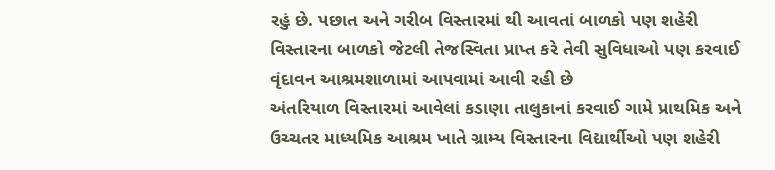રહું છે. પછાત અને ગરીબ વિસ્તારમાં થી આવતાં બાળકો પણ શહેરી વિસ્તારના બાળકો જેટલી તેજસ્વિતા પ્રાપ્ત કરે તેવી સુવિધાઓ પણ કરવાઈ વૃંદાવન આશ્રમશાળામાં આપવામાં આવી રહી છે
અંતરિયાળ વિસ્તારમાં આવેલાં કડાણા તાલુકાનાં કરવાઈ ગામે પ્રાથમિક અને ઉચ્ચતર માધ્યમિક આશ્રમ ખાતે ગ્રામ્ય વિસ્તારના વિદ્યાર્થીઓ પણ શહેરી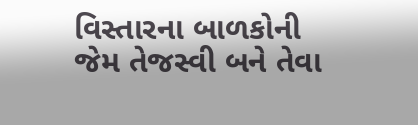વિસ્તારના બાળકોની જેમ તેજસ્વી બને તેવા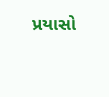પ્રયાસો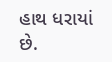હાથ ધરાયાં છે.